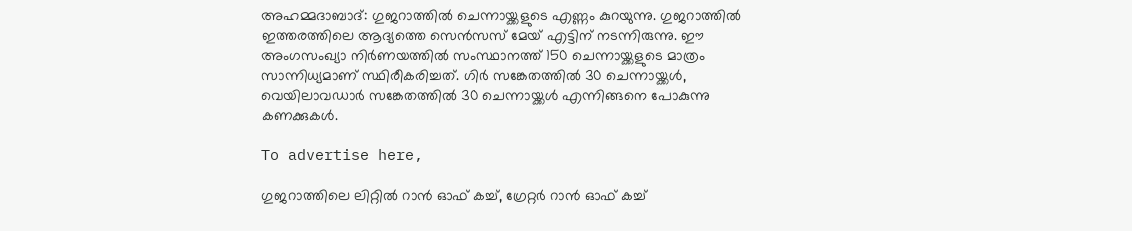അഹമ്മദാബാദ്: ഗുജറാത്തില്‍ ചെന്നായ്ക്കളുടെ എണ്ണം കുറയുന്നു. ഗുജറാത്തില്‍ ഇത്തരത്തിലെ ആദ്യത്തെ സെന്‍സസ് മേയ് എട്ടിന് നടന്നിരുന്നു. ഈ അംഗസംഖ്യാ നിര്‍ണയത്തില്‍ സംസ്ഥാനത്ത് 150 ചെന്നായ്ക്കളുടെ മാത്രം സാന്നിധ്യമാണ് സ്ഥിരീകരിച്ചത്. ഗിര്‍ സങ്കേതത്തില്‍ 30 ചെന്നായ്ക്കള്‍, വെയിലാവഡാര്‍ സങ്കേതത്തില്‍ 30 ചെന്നായ്ക്കള്‍ എന്നിങ്ങനെ പോകുന്നു കണക്കുകള്‍.

To advertise here,

ഗുജറാത്തിലെ ലിറ്റില്‍ റാന്‍ ഓഫ് കച്ച്, ഗ്രേറ്റര്‍ റാന്‍ ഓഫ് കച്ച്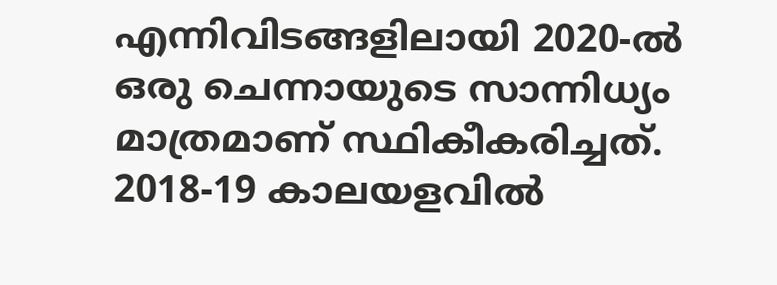എന്നിവിടങ്ങളിലായി 2020-ല്‍ ഒരു ചെന്നായുടെ സാന്നിധ്യം മാത്രമാണ് സ്ഥികീകരിച്ചത്. 2018-19 കാലയളവില്‍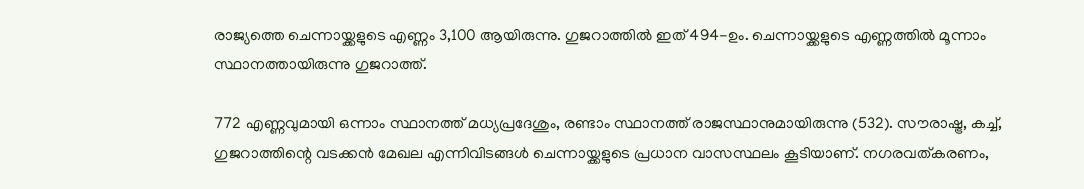രാജ്യത്തെ ചെന്നായ്ക്കളുടെ എണ്ണം 3,100 ആയിരുന്നു. ഗുജറാത്തില്‍ ഇത് 494-ഉം. ചെന്നായ്ക്കളുടെ എണ്ണത്തില്‍ മൂന്നാം സ്ഥാനത്തായിരുന്നു ഗുജറാത്ത്.

772 എണ്ണവുമായി ഒന്നാം സ്ഥാനത്ത് മധ്യപ്രദേശും, രണ്ടാം സ്ഥാനത്ത് രാജസ്ഥാനുമായിരുന്നു (532). സൗരാഷ്ട്ര, കച്ച്, ഗുജറാത്തിന്റെ വടക്കന്‍ മേഖല എന്നിവിടങ്ങള്‍ ചെന്നായ്ക്കളുടെ പ്രധാന വാസസ്ഥലം കൂടിയാണ്. നഗരവത്കരണം,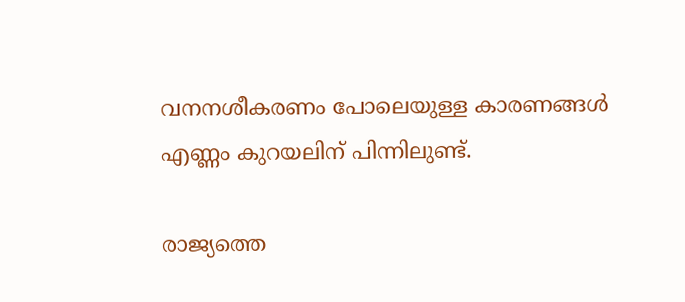വനനശീകരണം പോലെയുള്ള കാരണങ്ങള്‍ എണ്ണം കുറയലിന് പിന്നിലുണ്ട്.

രാജ്യത്തെ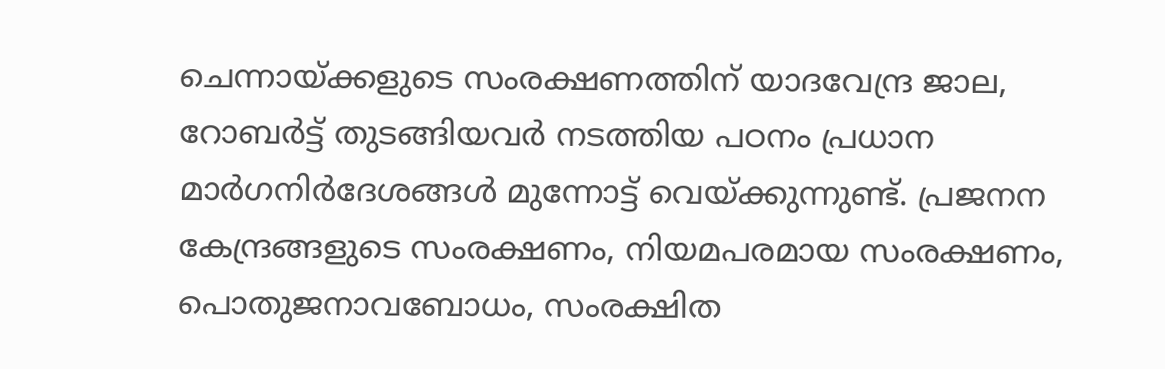ചെന്നായ്ക്കളുടെ സംരക്ഷണത്തിന് യാദവേന്ദ്ര ജാല, റോബര്‍ട്ട് തുടങ്ങിയവര്‍ നടത്തിയ പഠനം പ്രധാന മാര്‍ഗനിര്‍ദേശങ്ങള്‍ മുന്നോട്ട് വെയ്ക്കുന്നുണ്ട്. പ്രജനന കേന്ദ്രങ്ങളുടെ സംരക്ഷണം, നിയമപരമായ സംരക്ഷണം, പൊതുജനാവബോധം, സംരക്ഷിത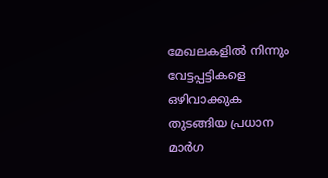മേഖലകളില്‍ നിന്നും വേട്ടപ്പട്ടികളെ ഒഴിവാക്കുക തുടങ്ങിയ പ്രധാന മാര്‍ഗ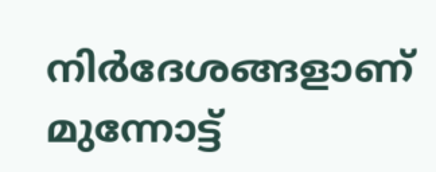നിര്‍ദേശങ്ങളാണ് മുന്നോട്ട്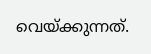വെയ്ക്കുന്നത്.